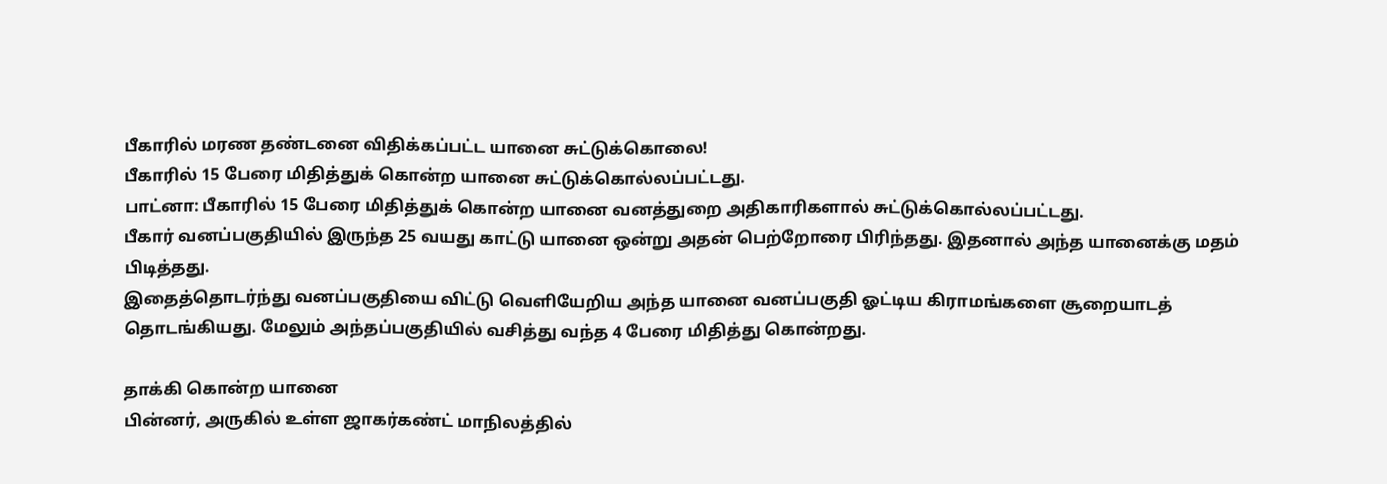பீகாரில் மரண தண்டனை விதிக்கப்பட்ட யானை சுட்டுக்கொலை!
பீகாரில் 15 பேரை மிதித்துக் கொன்ற யானை சுட்டுக்கொல்லப்பட்டது.
பாட்னா: பீகாரில் 15 பேரை மிதித்துக் கொன்ற யானை வனத்துறை அதிகாரிகளால் சுட்டுக்கொல்லப்பட்டது.
பீகார் வனப்பகுதியில் இருந்த 25 வயது காட்டு யானை ஒன்று அதன் பெற்றோரை பிரிந்தது. இதனால் அந்த யானைக்கு மதம் பிடித்தது.
இதைத்தொடர்ந்து வனப்பகுதியை விட்டு வெளியேறிய அந்த யானை வனப்பகுதி ஓட்டிய கிராமங்களை சூறையாடத் தொடங்கியது. மேலும் அந்தப்பகுதியில் வசித்து வந்த 4 பேரை மிதித்து கொன்றது.

தாக்கி கொன்ற யானை
பின்னர், அருகில் உள்ள ஜாகர்கண்ட் மாநிலத்தில்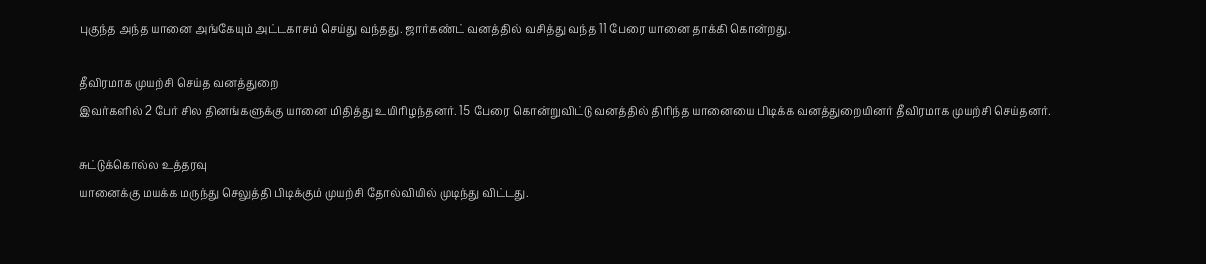புகுந்த அந்த யானை அங்கேயும் அட்டகாசம் செய்து வந்தது. ஜார்கண்ட் வனத்தில் வசித்து வந்த 11 பேரை யானை தாக்கி கொன்றது.

தீவிரமாக முயற்சி செய்த வனத்துறை
இவர்களில் 2 பேர் சில தினங்களுக்கு யானை மிதித்து உயிரிழந்தனர். 15 பேரை கொன்றுவிட்டு வனத்தில் திரிந்த யானையை பிடிக்க வனத்துறையினர் தீவிரமாக முயற்சி செய்தனர்.

சுட்டுக்கொல்ல உத்தரவு
யானைக்கு மயக்க மருந்து செலுத்தி பிடிக்கும் முயற்சி தோல்வியில் முடிந்து விட்டது.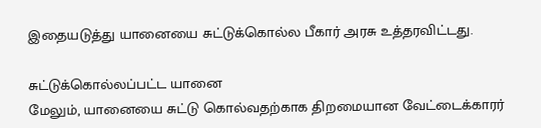இதையடுத்து யானையை சுட்டுக்கொல்ல பீகார் அரசு உத்தரவிட்டது.

சுட்டுக்கொல்லப்பட்ட யானை
மேலும், யானையை சுட்டு கொல்வதற்காக திறமையான வேட்டைக்காரர்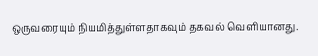ஒருவரையும் நியமித்துள்ளதாகவும் தகவல் வெளியானது.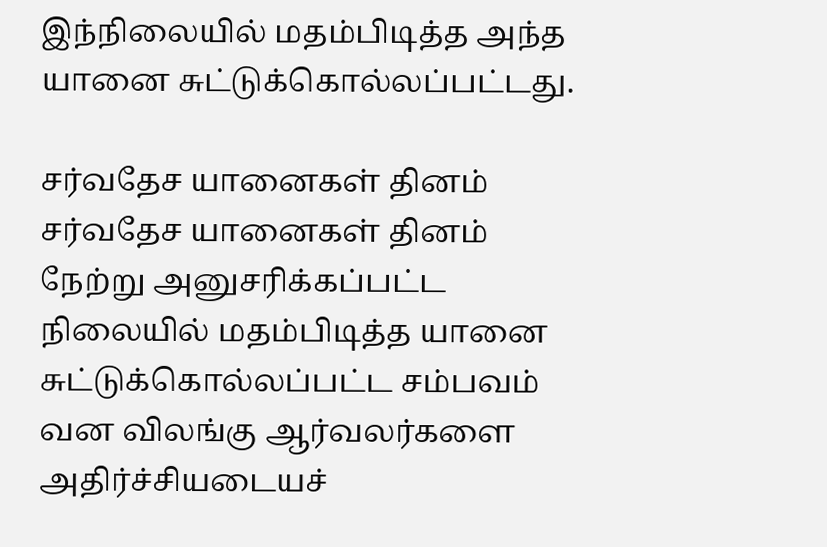இந்நிலையில் மதம்பிடித்த அந்த யானை சுட்டுக்கொல்லப்பட்டது.

சர்வதேச யானைகள் தினம்
சர்வதேச யானைகள் தினம் நேற்று அனுசரிக்கப்பட்ட நிலையில் மதம்பிடித்த யானை சுட்டுக்கொல்லப்பட்ட சம்பவம் வன விலங்கு ஆர்வலர்களை அதிர்ச்சியடையச்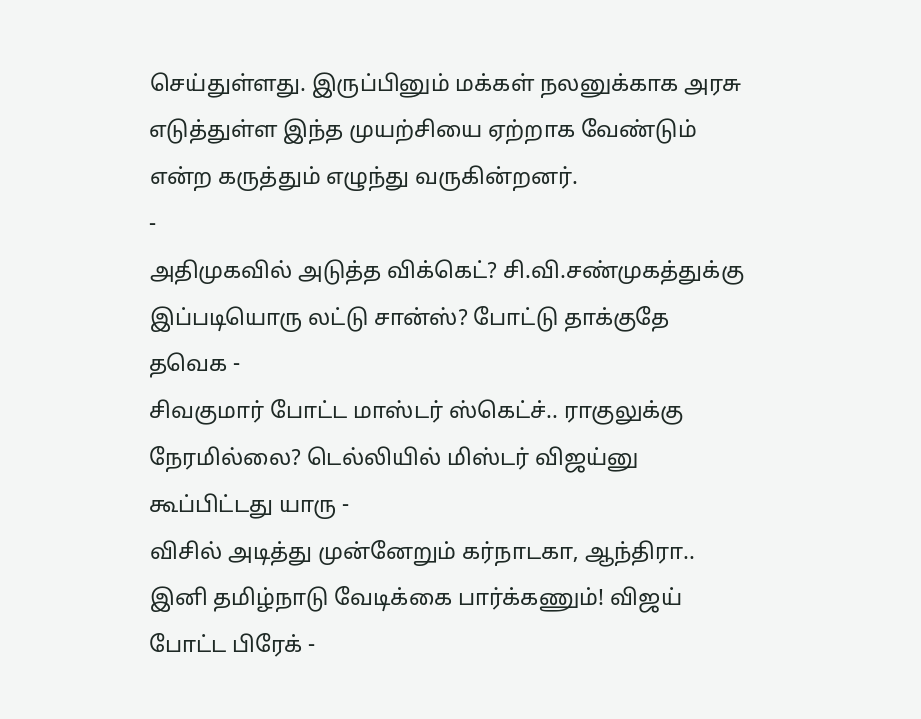செய்துள்ளது. இருப்பினும் மக்கள் நலனுக்காக அரசு எடுத்துள்ள இந்த முயற்சியை ஏற்றாக வேண்டும் என்ற கருத்தும் எழுந்து வருகின்றனர்.
-
அதிமுகவில் அடுத்த விக்கெட்? சி.வி.சண்முகத்துக்கு இப்படியொரு லட்டு சான்ஸ்? போட்டு தாக்குதே தவெக -
சிவகுமார் போட்ட மாஸ்டர் ஸ்கெட்ச்.. ராகுலுக்கு நேரமில்லை? டெல்லியில் மிஸ்டர் விஜய்னு கூப்பிட்டது யாரு -
விசில் அடித்து முன்னேறும் கர்நாடகா, ஆந்திரா.. இனி தமிழ்நாடு வேடிக்கை பார்க்கணும்! விஜய் போட்ட பிரேக் -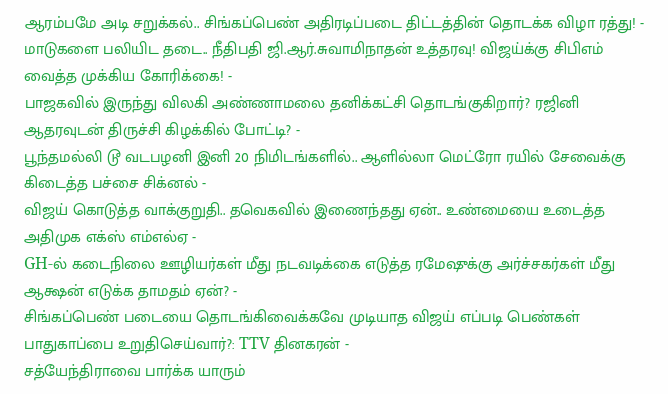ஆரம்பமே அடி சறுக்கல்.. சிங்கப்பெண் அதிரடிப்படை திட்டத்தின் தொடக்க விழா ரத்து! -
மாடுகளை பலியிட தடை.. நீதிபதி ஜி.ஆர்.சுவாமிநாதன் உத்தரவு! விஜய்க்கு சிபிஎம் வைத்த முக்கிய கோரிக்கை! -
பாஜகவில் இருந்து விலகி அண்ணாமலை தனிக்கட்சி தொடங்குகிறார்? ரஜினி ஆதரவுடன் திருச்சி கிழக்கில் போட்டி? -
பூந்தமல்லி டூ வடபழனி இனி 20 நிமிடங்களில்.. ஆளில்லா மெட்ரோ ரயில் சேவைக்கு கிடைத்த பச்சை சிக்னல் -
விஜய் கொடுத்த வாக்குறுதி.. தவெகவில் இணைந்தது ஏன்.. உண்மையை உடைத்த அதிமுக எக்ஸ் எம்எல்ஏ -
GH-ல் கடைநிலை ஊழியர்கள் மீது நடவடிக்கை எடுத்த ரமேஷுக்கு அர்ச்சகர்கள் மீது ஆக்ஷன் எடுக்க தாமதம் ஏன்? -
சிங்கப்பெண் படையை தொடங்கிவைக்கவே முடியாத விஜய் எப்படி பெண்கள் பாதுகாப்பை உறுதிசெய்வார்?: TTV தினகரன் -
சத்யேந்திராவை பார்க்க யாரும்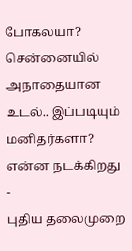போகலயா? சென்னையில் அநாதையான உடல்.. இப்படியும் மனிதர்களா? என்ன நடக்கிறது -
புதிய தலைமுறை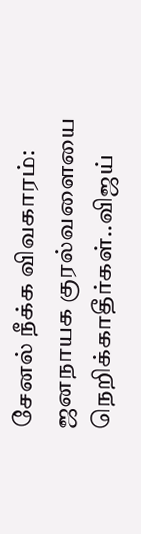சேனல் நீக்க விவகாரம்: ஜனநாயக குரல்வளையை நெறிக்காதீர்கள்..விஜய்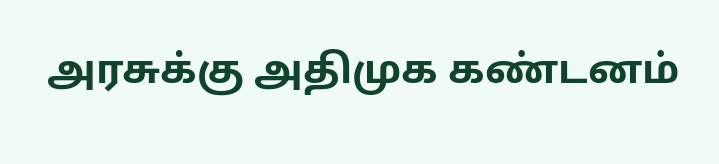அரசுக்கு அதிமுக கண்டனம்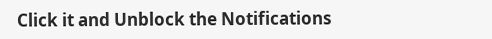Click it and Unblock the Notifications